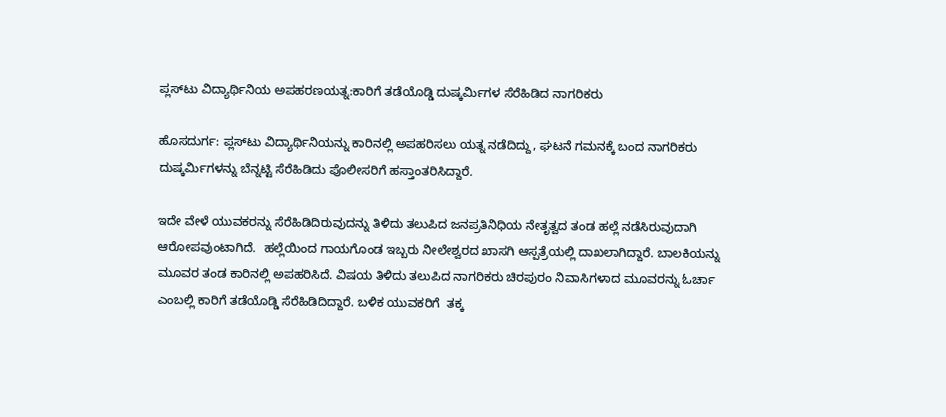ಪ್ಲಸ್‌ಟು ವಿದ್ಯಾರ್ಥಿನಿಯ ಅಪಹರಣಯತ್ನ:ಕಾರಿಗೆ ತಡೆಯೊಡ್ಡಿ ದುಷ್ಕರ್ಮಿಗಳ ಸೆರೆಹಿಡಿದ ನಾಗರಿಕರು

ಹೊಸದುರ್ಗ: ಪ್ಲಸ್‌ಟು ವಿದ್ಯಾರ್ಥಿನಿಯನ್ನು ಕಾರಿನಲ್ಲಿ ಅಪಹರಿಸಲು ಯತ್ನ ನಡೆದಿದ್ದು, ಘಟನೆ ಗಮನಕ್ಕೆ ಬಂದ ನಾಗರಿಕರು ದುಷ್ಕರ್ಮಿಗಳನ್ನು ಬೆನ್ನಟ್ಟಿ ಸೆರೆಹಿಡಿದು ಪೊಲೀಸರಿಗೆ ಹಸ್ತಾಂತರಿಸಿದ್ದಾರೆ.

ಇದೇ ವೇಳೆ ಯುವಕರನ್ನು ಸೆರೆಹಿಡಿದಿರುವುದನ್ನು ತಿಳಿದು ತಲುಪಿದ ಜನಪ್ರತಿನಿಧಿಯ ನೇತೃತ್ವದ ತಂಡ ಹಲ್ಲೆ ನಡೆಸಿರುವುದಾಗಿ ಆರೋಪವುಂಟಾಗಿದೆ.  ಹಲ್ಲೆಯಿಂದ ಗಾಯಗೊಂಡ ಇಬ್ಬರು ನೀಲೇಶ್ವರದ ಖಾಸಗಿ ಆಸ್ಪತ್ರೆಯಲ್ಲಿ ದಾಖಲಾಗಿದ್ದಾರೆ. ಬಾಲಕಿಯನ್ನು ಮೂವರ ತಂಡ ಕಾರಿನಲ್ಲಿ ಅಪಹರಿಸಿದೆ. ವಿಷಯ ತಿಳಿದು ತಲುಪಿದ ನಾಗರಿಕರು ಚಿರಪುರಂ ನಿವಾಸಿಗಳಾದ ಮೂವರನ್ನು ಓರ್ಚಾ ಎಂಬಲ್ಲಿ ಕಾರಿಗೆ ತಡೆಯೊಡ್ಡಿ ಸೆರೆಹಿಡಿದಿದ್ದಾರೆ. ಬಳಿಕ ಯುವಕರಿಗೆ  ತಕ್ಕ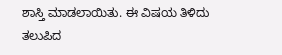ಶಾಸ್ತಿ ಮಾಡಲಾಯಿತು. ಈ ವಿಷಯ ತಿಳಿದು ತಲುಪಿದ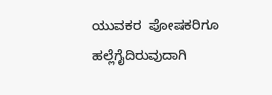ಯುವಕರ  ಪೋಷಕರಿಗೂ  ಹಲ್ಲೆಗೈದಿರುವುದಾಗಿ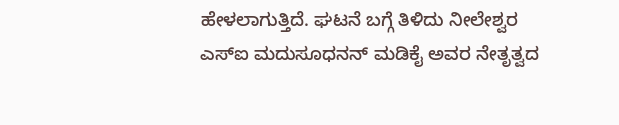ಹೇಳಲಾಗುತ್ತಿದೆ. ಘಟನೆ ಬಗ್ಗೆ ತಿಳಿದು ನೀಲೇಶ್ವರ ಎಸ್‌ಐ ಮದುಸೂಧನನ್ ಮಡಿಕೈ ಅವರ ನೇತೃತ್ವದ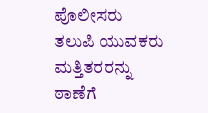ಪೊಲೀಸರು ತಲುಪಿ ಯುವಕರು ಮತ್ತಿತರರನ್ನು ಠಾಣೆಗೆ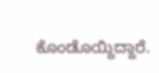ಕೊಂಡೊಯ್ದಿದ್ದಾರೆ.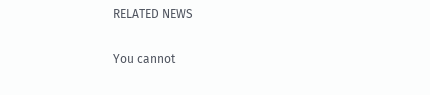RELATED NEWS

You cannot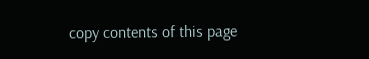copy contents of this page